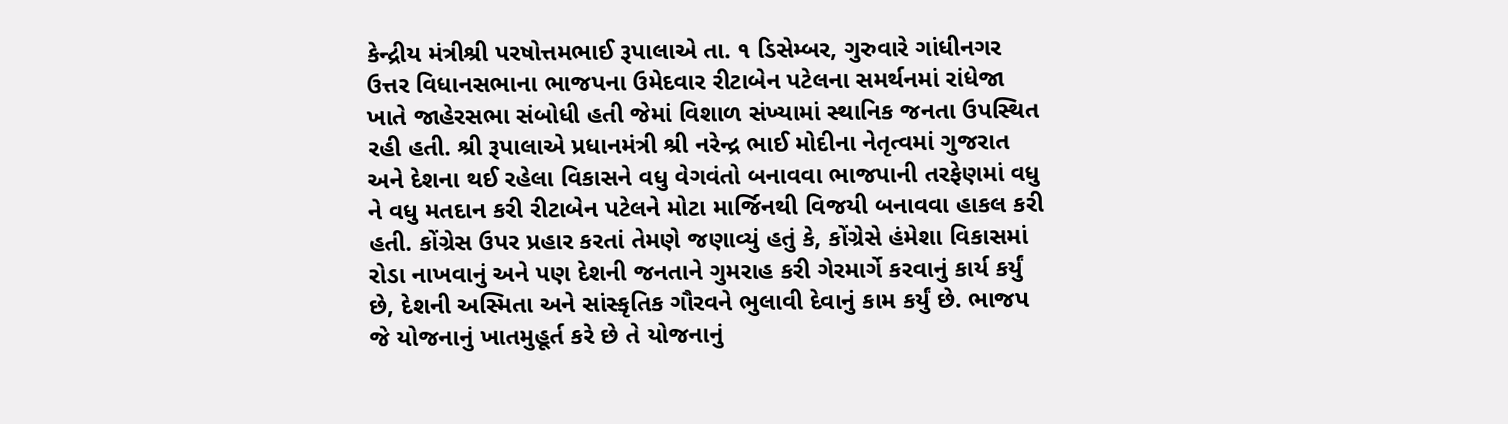કેન્દ્રીય મંત્રીશ્રી પરષોત્તમભાઈ રૂપાલાએ તા. ૧ ડિસેમ્બર, ગુરુવારે ગાંધીનગર ઉત્તર વિધાનસભાના ભાજપના ઉમેદવાર રીટાબેન પટેલના સમર્થનમાં રાંધેજા ખાતે જાહેરસભા સંબોધી હતી જેમાં વિશાળ સંખ્યામાં સ્થાનિક જનતા ઉપસ્થિત રહી હતી. શ્રી રૂપાલાએ પ્રધાનમંત્રી શ્રી નરેન્દ્ર ભાઈ મોદીના નેતૃત્વમાં ગુજરાત અને દેશના થઈ રહેલા વિકાસને વધુ વેગવંતો બનાવવા ભાજપાની તરફેણમાં વધુ ને વધુ મતદાન કરી રીટાબેન પટેલને મોટા માર્જિનથી વિજયી બનાવવા હાકલ કરી હતી. કોંગ્રેસ ઉપર પ્રહાર કરતાં તેમણે જણાવ્યું હતું કે, કોંગ્રેસે હંમેશા વિકાસમાં રોડા નાખવાનું અને પણ દેશની જનતાને ગુમરાહ કરી ગેરમાર્ગે કરવાનું કાર્ય કર્યું છે, દેશની અસ્મિતા અને સાંસ્કૃતિક ગૌરવને ભુલાવી દેવાનું કામ કર્યું છે. ભાજપ જે યોજનાનું ખાતમુહૂર્ત કરે છે તે યોજનાનું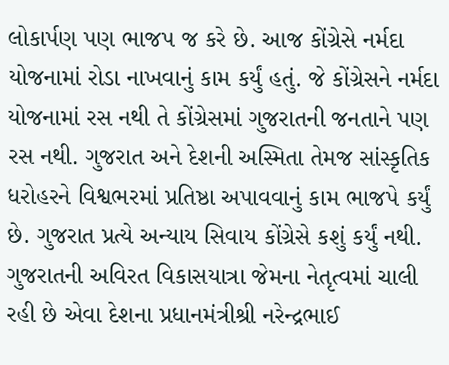લોકાર્પણ પણ ભાજપ જ કરે છે. આજ કોંગ્રેસે નર્મદા યોજનામાં રોડા નાખવાનું કામ કર્યું હતું. જે કોંગ્રેસને નર્મદા યોજનામાં રસ નથી તે કોંગ્રેસમાં ગુજરાતની જનતાને પણ રસ નથી. ગુજરાત અને દેશની અસ્મિતા તેમજ સાંસ્કૃતિક ધરોહરને વિશ્વભરમાં પ્રતિષ્ઠા અપાવવાનું કામ ભાજપે કર્યું છે. ગુજરાત પ્રત્યે અન્યાય સિવાય કોંગ્રેસે કશું કર્યું નથી. ગુજરાતની અવિરત વિકાસયાત્રા જેમના નેતૃત્વમાં ચાલી રહી છે એવા દેશના પ્રધાનમંત્રીશ્રી નરેન્દ્રભાઈ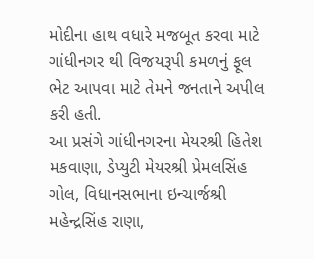મોદીના હાથ વધારે મજબૂત કરવા માટે ગાંધીનગર થી વિજયરૂપી કમળનું ફૂલ ભેટ આપવા માટે તેમને જનતાને અપીલ કરી હતી.
આ પ્રસંગે ગાંધીનગરના મેયરશ્રી હિતેશ મકવાણા, ડેપ્યુટી મેયરશ્રી પ્રેમલસિંહ ગોલ, વિધાનસભાના ઇન્ચાર્જશ્રી મહેન્દ્રસિંહ રાણા,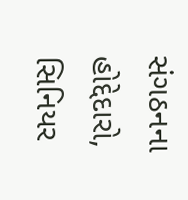સંગઠનના હોદ્દેદારો, સિનિયર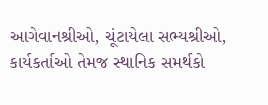આગેવાનશ્રીઓ, ચૂંટાયેલા સભ્યશ્રીઓ, કાર્યકર્તાઓ તેમજ સ્થાનિક સમર્થકો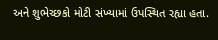અને શુભેચ્છકો મોટી સંખ્યામાં ઉપસ્થિત રહ્યા હતા.